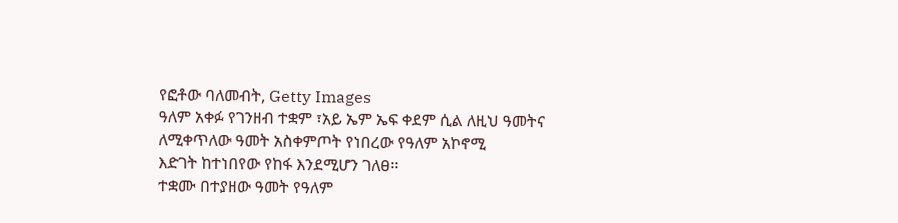የፎቶው ባለመብት, Getty Images
ዓለም አቀፉ የገንዘብ ተቋም ፣አይ ኤም ኤፍ ቀደም ሲል ለዚህ ዓመትና ለሚቀጥለው ዓመት አስቀምጦት የነበረው የዓለም አኮኖሚ
እድገት ከተነበየው የከፋ እንደሚሆን ገለፀ፡፡
ተቋሙ በተያዘው ዓመት የዓለም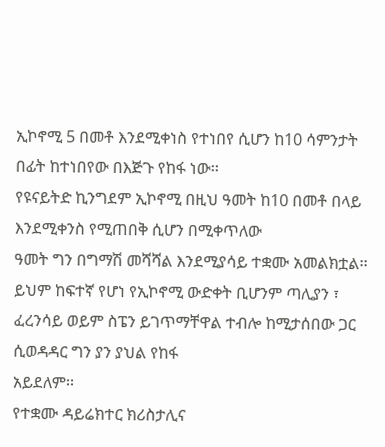ኢኮኖሚ 5 በመቶ እንደሚቀነስ የተነበየ ሲሆን ከ10 ሳምንታት በፊት ከተነበየው በእጅጉ የከፋ ነው፡፡
የዩናይትድ ኪንግደም ኢኮኖሚ በዚህ ዓመት ከ10 በመቶ በላይ እንደሚቀንስ የሚጠበቅ ሲሆን በሚቀጥለው
ዓመት ግን በግማሽ መሻሻል እንደሚያሳይ ተቋሙ አመልክቷል፡፡
ይህም ከፍተኛ የሆነ የኢኮኖሚ ውድቀት ቢሆንም ጣሊያን ፣ ፈረንሳይ ወይም ስፔን ይገጥማቸዋል ተብሎ ከሚታሰበው ጋር ሲወዳዳር ግን ያን ያህል የከፋ
አይደለም፡፡
የተቋሙ ዳይሬክተር ክሪስታሊና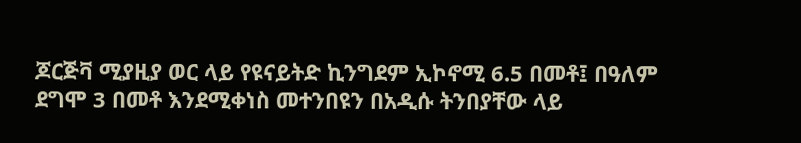ጆርጅቫ ሚያዚያ ወር ላይ የዩናይትድ ኪንግደም ኢኮኖሚ 6.5 በመቶ፤ በዓለም
ደግሞ 3 በመቶ እንደሚቀነስ መተንበዩን በአዲሱ ትንበያቸው ላይ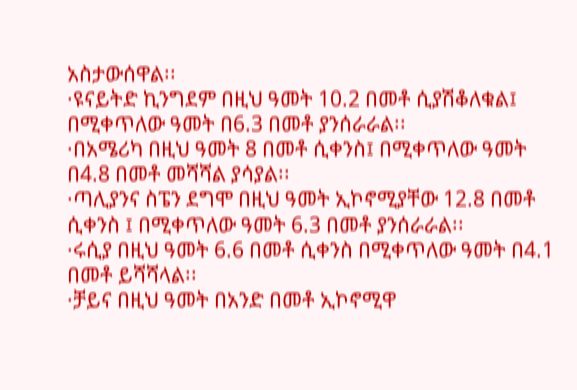አስታውሰዋል፡፡
·ዩናይትድ ኪንግደም በዚህ ዓመት 10.2 በመቶ ሲያሽቆለቁል፤ በሚቀጥለው ዓመት በ6.3 በመቶ ያንሰራራል፡፡
·በአሜሪካ በዚህ ዓመት 8 በመቶ ሲቀንስ፤ በሚቀጥለው ዓመት
በ4.8 በመቶ መሻሻል ያሳያል፡፡
·ጣሊያንና ስፔን ደግሞ በዚህ ዓመት ኢኮኖሚያቸው 12.8 በመቶ
ሲቀንስ ፤ በሚቀጥለው ዓመት 6.3 በመቶ ያንሰራራል፡፡
·ሩሲያ በዚህ ዓመት 6.6 በመቶ ሲቀንስ በሚቀጥለው ዓመት በ4.1 በመቶ ይሻሻላል፡፡
·ቻይና በዚህ ዓመት በአንድ በመቶ ኢኮኖሚዋ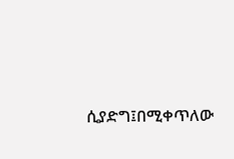ሲያድግ፤በሚቀጥለው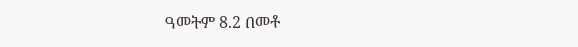ዓመትም 8.2 በመቶ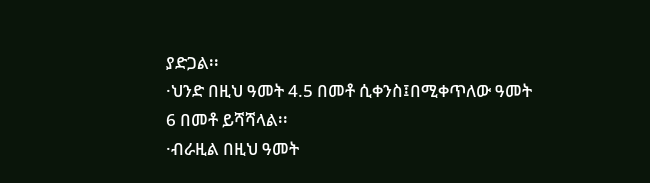ያድጋል፡፡
·ህንድ በዚህ ዓመት 4.5 በመቶ ሲቀንስ፤በሚቀጥለው ዓመት
6 በመቶ ይሻሻላል፡፡
·ብራዚል በዚህ ዓመት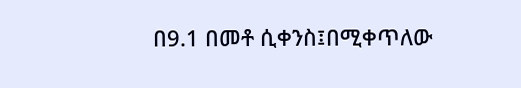በ9.1 በመቶ ሲቀንስ፤በሚቀጥለው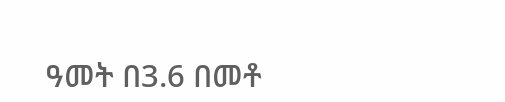ዓመት በ3.6 በመቶ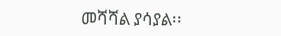መሻሻል ያሳያል፡፡